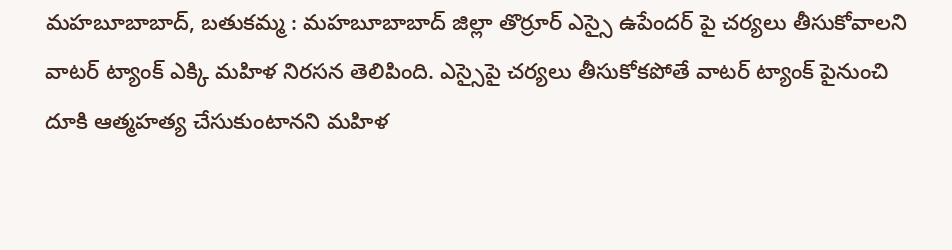మహబూబాబాద్, బతుకమ్మ : మహబూబాబాద్ జిల్లా తొర్రూర్ ఎస్సై ఉపేందర్ పై చర్యలు తీసుకోవాలని వాటర్ ట్యాంక్ ఎక్కి మహిళ నిరసన తెలిపింది. ఎస్సైపై చర్యలు తీసుకోకపోతే వాటర్ ట్యాంక్ పైనుంచి దూకి ఆత్మహత్య చేసుకుంటానని మహిళ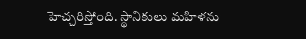హెచ్చరిస్తోంది. స్థానికులు మహిళను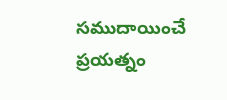సముదాయించే ప్రయత్నం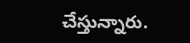చేస్తున్నారు.